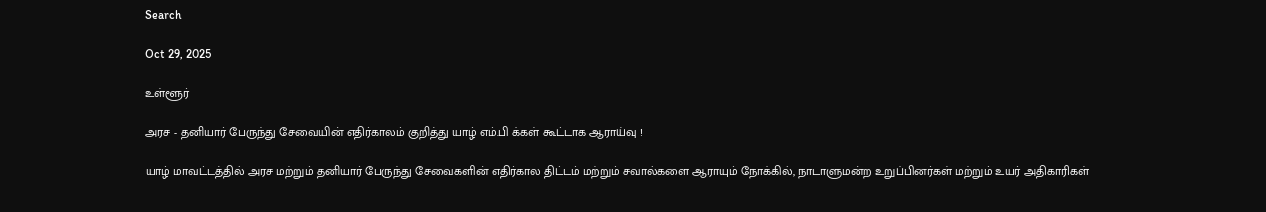Search

Oct 29, 2025

உள்ளூர்

அரச - தனியார் பேருந்து சேவையின் எதிர்காலம் குறித்து யாழ் எம்.பி க்கள் கூட்டாக ஆராய்வு !

யாழ் மாவட்டத்தில் அரச மற்றும் தனியார் பேருந்து சேவைகளின் எதிர்கால திட்டம் மற்றும் சவால்களை ஆராயும் நோக்கில், நாடாளுமன்ற உறுப்பினர்கள் மற்றும் உயர் அதிகாரிகள்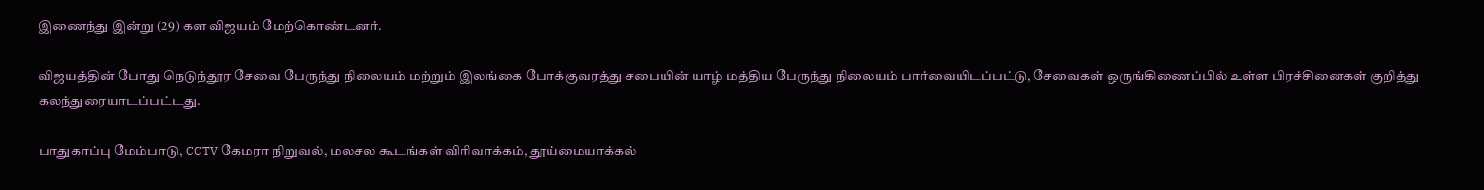இணைந்து இன்று (29) கள விஜயம் மேற்கொண்டனர்.

விஜயத்தின் போது நெடுந்தூர சேவை பேருந்து நிலையம் மற்றும் இலங்கை போக்குவரத்து சபையின் யாழ் மத்திய பேருந்து நிலையம் பார்வையிடப்பட்டு, சேவைகள் ஒருங்கிணைப்பில் உள்ள பிரச்சினைகள் குறித்து கலந்துரையாடப்பட்டது.

பாதுகாப்பு மேம்பாடு, CCTV கேமரா நிறுவல், மலசல கூடங்கள் விரிவாக்கம், தூய்மையாக்கல்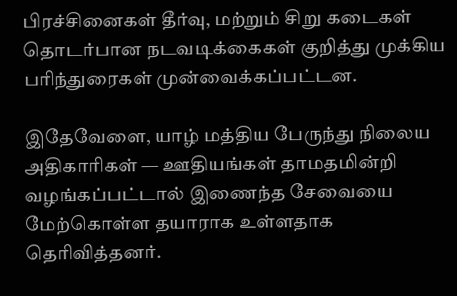பிரச்சினைகள் தீர்வு, மற்றும் சிறு கடைகள் தொடர்பான நடவடிக்கைகள் குறித்து முக்கிய பரிந்துரைகள் முன்வைக்கப்பட்டன.

இதேவேளை, யாழ் மத்திய பேருந்து நிலைய அதிகாரிகள் — ஊதியங்கள் தாமதமின்றி வழங்கப்பட்டால் இணைந்த சேவையை மேற்கொள்ள தயாராக உள்ளதாக தெரிவித்தனர்.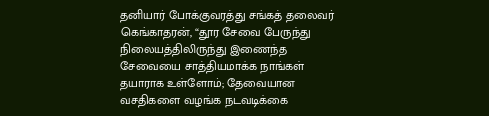தனியார் போக்குவரத்து சங்கத் தலைவர் கெங்காதரன், “தூர சேவை பேருந்து நிலையத்திலிருந்து இணைந்த சேவையை சாத்தியமாக்க நாங்கள் தயாராக உள்ளோம்; தேவையான வசதிகளை வழங்க நடவடிக்கை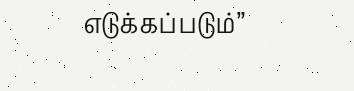எடுக்கப்படும்”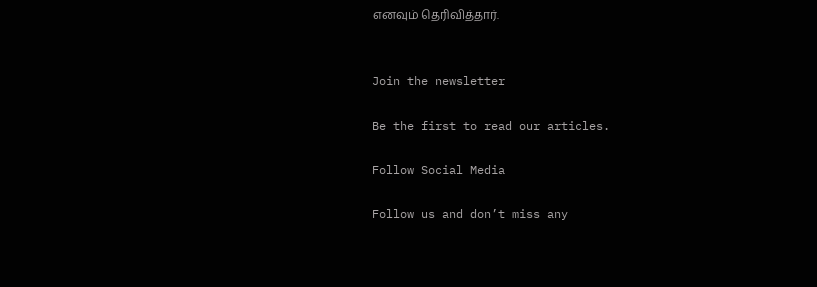எனவும் தெரிவித்தார்.


Join the newsletter

Be the first to read our articles.

Follow Social Media

Follow us and don’t miss any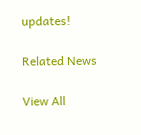updates!

Related News

View All